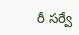రీ సర్వే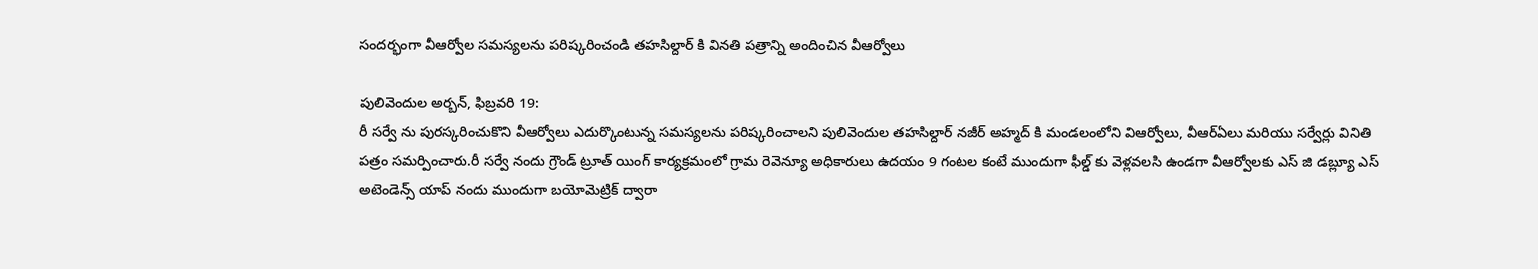సందర్భంగా వీఆర్వోల సమస్యలను పరిష్కరించండి తహసిల్దార్ కి వినతి పత్రాన్ని అందించిన వీఆర్వోలు

పులివెందుల అర్బన్, ఫిబ్రవరి 19:
రీ సర్వే ను పురస్కరించుకొని వీఆర్వోలు ఎదుర్కొంటున్న సమస్యలను పరిష్కరించాలని పులివెందుల తహసిల్దార్ నజీర్ అహ్మద్ కి మండలంలోని విఆర్వోలు, వీఆర్ఏలు మరియు సర్వేర్లు వినితి పత్రం సమర్పించారు.రీ సర్వే నందు గ్రౌండ్ ట్రూత్ యింగ్ కార్యక్రమంలో గ్రామ రెవెన్యూ అధికారులు ఉదయం 9 గంటల కంటే ముందుగా ఫీల్డ్ కు వెళ్లవలసి ఉండగా వీఆర్వోలకు ఎస్ జి డబ్ల్యూ ఎస్ అటెండెన్స్ యాప్ నందు ముందుగా బయోమెట్రిక్ ద్వారా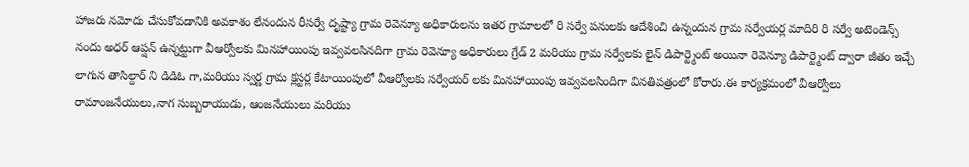హాజరు నమోదు చేసుకోవడానికి అవకాశం లేనందున రీసర్వే దృష్ట్యా గ్రామ రెవెన్యూ అధికారులను ఇతర గ్రామాలలో రి సర్వే పనులకు ఆదేశించి ఉన్నందున గ్రామ సర్వేయర్ల మాదిరి రి సర్వే అటెండెన్స్ నందు అధర్ ఆప్షన్ ఉన్నట్టుగా వీఆర్వోలకు మినహాయింపు ఇవ్వవలసినదిగా గ్రామ రెవెన్యూ అధికారులు గ్రేడ్ 2 మరియు గ్రామ సర్వేలకు లైన్ డిపార్ట్మెంట్ అయినా రెవెన్యూ డిపార్ట్మెంట్ ద్వారా జీతం ఇచ్చే లాగున తాసిల్దార్ ని డిడిఓ గా,మరియు స్వర్ణ గ్రామ క్లస్టర్ల కేటాయింపులో వీఆర్వోలకు సర్వేయర్ లకు మినహాయింపు ఇవ్వవలసిందిగా వినతిపత్రంలో కోరారు.ఈ కార్యక్రమంలో వీఆర్వోలు రామాంజనేయులు,నాగ సుబ్బరాయుడు, ఆంజనేయులు మరియు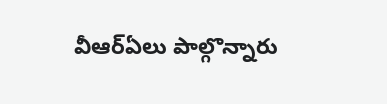వీఆర్ఏలు పాల్గొన్నారు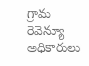గ్రామ రెవెన్యూ అధికారులు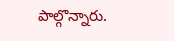పాల్గొన్నారు.